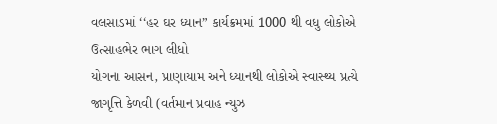વલસાડમાં ‘‘હર ઘર ધ્યાન” કાર્યક્રમમાં 1000 થી વધુ લોકોએ ઉત્સાહભેર ભાગ લીધો
યોગના આસન, પ્રાણાયામ અને ધ્યાનથી લોકોએ સ્વાસ્થ્ય પ્રત્યે જાગૃત્તિ કેળવી (વર્તમાન પ્રવાહ ન્યુઝ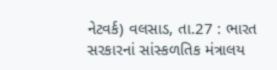નેટવર્ક) વલસાડ, તા.27 : ભારત સરકારનાં સાંસ્કળતિક મંત્રાલય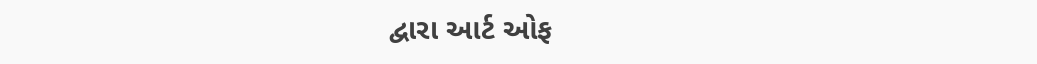દ્વારા આર્ટ ઓફ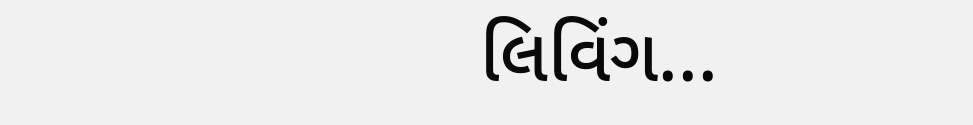લિવિંગ...